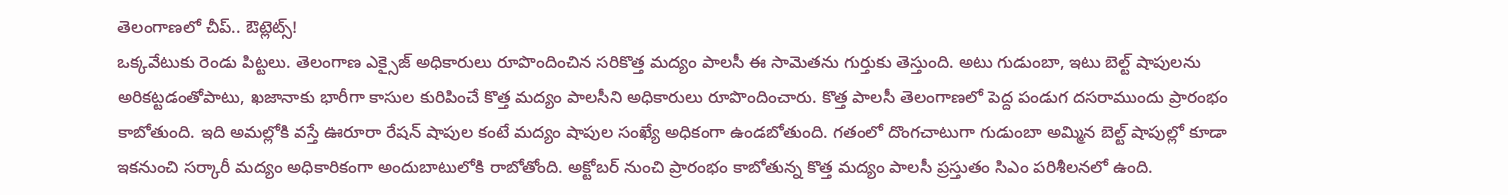తెలంగాణలో చీప్.. ఔట్లెట్స్!
ఒక్కవేటుకు రెండు పిట్టలు. తెలంగాణ ఎక్సైజ్ అధికారులు రూపొందించిన సరికొత్త మద్యం పాలసీ ఈ సామెతను గుర్తుకు తెస్తుంది. అటు గుడుంబా, ఇటు బెల్ట్ షాపులను అరికట్టడంతోపాటు, ఖజానాకు భారీగా కాసుల కురిపించే కొత్త మద్యం పాలసీని అధికారులు రూపొందించారు. కొత్త పాలసీ తెలంగాణలో పెద్ద పండుగ దసరాముందు ప్రారంభం కాబోతుంది. ఇది అమల్లోకి వస్తే ఊరూరా రేషన్ షాపుల కంటే మద్యం షాపుల సంఖ్యే అధికంగా ఉండబోతుంది. గతంలో దొంగచాటుగా గుడుంబా అమ్మిన బెల్ట్ షాపుల్లో కూడా ఇకనుంచి సర్కారీ మద్యం అధికారికంగా అందుబాటులోకి రాబోతోంది. అక్టోబర్ నుంచి ప్రారంభం కాబోతున్న కొత్త మద్యం పాలసీ ప్రస్తుతం సిఎం పరిశీలనలో ఉంది.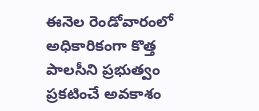ఈనెల రెండోవారంలో అధికారికంగా కొత్త పాలసీని ప్రభుత్వం ప్రకటించే అవకాశం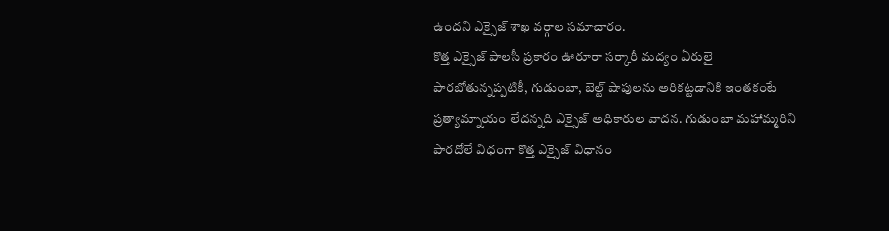ఉందని ఎక్సైజ్ శాఖ వర్గాల సమాచారం.
కొత్త ఎక్సైజ్ పాలసీ ప్రకారం ఊరూరా సర్కారీ మద్యం ఏరులై పారబోతున్నప్పటికీ, గుడుంబా, బెల్ట్ షాపులను అరికట్టడానికి ఇంతకంటే ప్రత్యామ్నాయం లేదన్నది ఎక్సైజ్ అధికారుల వాదన. గుడుంబా మహామ్మరిని పారదోలే విధంగా కొత్త ఎక్సైజ్ విధానం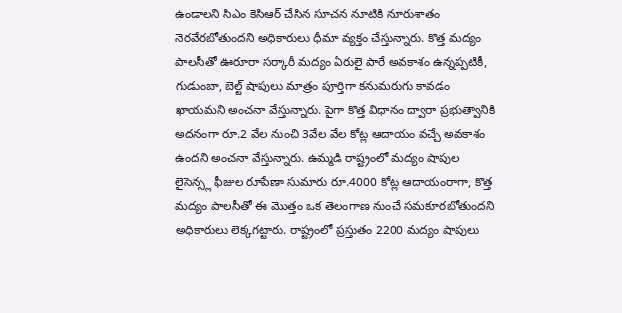ఉండాలని సిఎం కెసిఆర్ చేసిన సూచన నూటికి నూరుశాతం నెరవేరబోతుందని అధికారులు ధీమా వ్యక్తం చేస్తున్నారు. కొత్త మద్యం పాలసీతో ఊరూరా సర్కారీ మద్యం ఏరులై పారే అవకాశం ఉన్నప్పటికీ, గుడుంబా, బెల్ట్ షాపులు మాత్రం పూర్తిగా కనుమరుగు కావడం ఖాయమని అంచనా వేస్తున్నారు. పైగా కొత్త విధానం ద్వారా ప్రభుత్వానికి అదనంగా రూ.2 వేల నుంచి 3వేల వేల కోట్ల ఆదాయం వచ్చే అవకాశం ఉందని అంచనా వేస్తున్నారు. ఉమ్మడి రాష్ట్రంలో మద్యం షాపుల లైసెన్స్ల ఫీజుల రూపేణా సుమారు రూ.4000 కోట్ల ఆదాయంరాగా, కొత్త మద్యం పాలసీతో ఈ మొత్తం ఒక తెలంగాణ నుంచే సమకూరబోతుందని అధికారులు లెక్కగట్టారు. రాష్ట్రంలో ప్రస్తుతం 2200 మద్యం షాపులు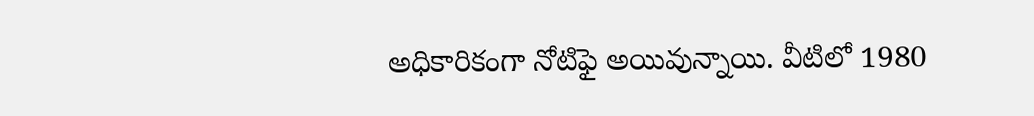అధికారికంగా నోటిఫై అయివున్నాయి. వీటిలో 1980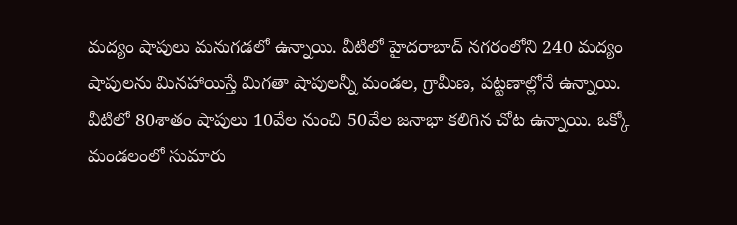మద్యం షాపులు మనుగడలో ఉన్నాయి. వీటిలో హైదరాబాద్ నగరంలోని 240 మద్యం షాపులను మినహాయిస్తే మిగతా షాపులన్నీ మండల, గ్రామీణ, పట్టణాల్లోనే ఉన్నాయి. వీటిలో 80శాతం షాపులు 10వేల నుంచి 50వేల జనాభా కలిగిన చోట ఉన్నాయి. ఒక్కో మండలంలో సుమారు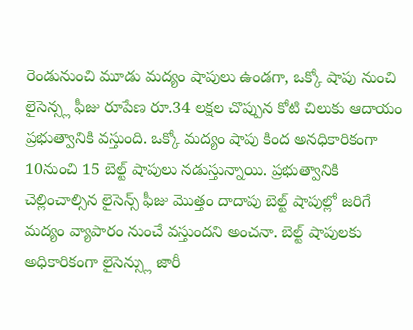రెండునుంచి మూడు మద్యం షాపులు ఉండగా, ఒక్కో షాపు నుంచి లైసెన్స్ల ఫీజు రూపేణ రూ.34 లక్షల చొప్పున కోటి చిలుకు ఆదాయం ప్రభుత్వానికి వస్తుంది. ఒక్కో మద్యం షాపు కింద అనధికారికంగా 10నుంచి 15 బెల్ట్ షాపులు నడుస్తున్నాయి. ప్రభుత్వానికి చెల్లించాల్సిన లైసెన్స్ ఫీజు మొత్తం దాదాపు బెల్ట్ షాపుల్లో జరిగే మద్యం వ్యాపారం నుంచే వస్తుందని అంచనా. బెల్ట్ షాపులకు అధికారికంగా లైసెన్స్లు జారీ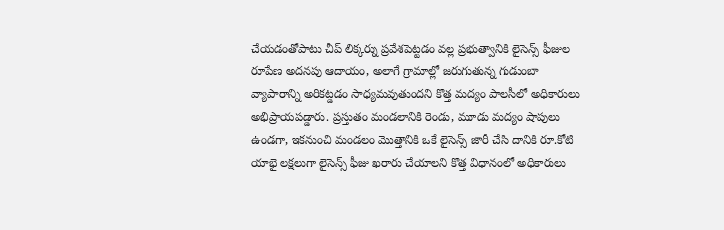చేయడంతోపాటు చీప్ లిక్కర్ను ప్రవేశపెట్టడం వల్ల ప్రభుత్వానికి లైసెన్స్ ఫీజుల రూపేణ అదనపు ఆదాయం, అలాగే గ్రామాల్లో జరుగుతున్న గుడుంబా వ్యాపారాన్ని అరికట్డడం సాధ్యమవుతుందని కొత్త మద్యం పాలసీలో అధికారులు అభిప్రాయపడ్డారు. ప్రస్తుతం మండలానికి రెండు, మూడు మద్యం షాపులు ఉండగా, ఇకనుంచి మండలం మొత్తానికి ఒకే లైసెన్స్ జారీ చేసి దానికి రూ.కోటి యాభై లక్షలుగా లైసెన్స్ ఫీజు ఖరారు చేయాలని కొత్త విధానంలో అధికారులు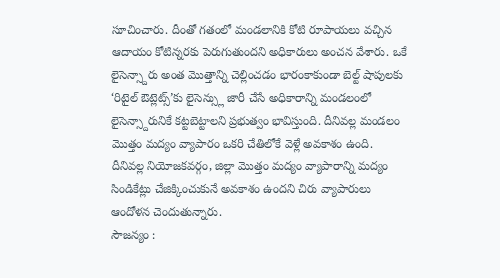సూచించారు. దీంతో గతంలో మండలానికి కోటి రూపాయలు వచ్చిన ఆదాయం కోటిన్నరకు పెరుగుతుందని అధికారులు అంచన వేశారు. ఒకే లైసెన్స్దారు అంత మొత్తాన్ని చెల్లించడం భారంకాకుండా బెల్ట్ షాపులకు ‘రిటైల్ ఔట్లెట్స్’కు లైసెన్స్లు జారీ చేసే అధికారాన్ని మండలంలో లైసెన్స్దారునికే కట్టబెట్టాలని ప్రభుత్వం భావిస్తుంది. దీనివల్ల మండలం మొత్తం మద్యం వ్యాపారం ఒకరి చేతిలోకే వెళ్లే అవకాశం ఉంది. దీనివల్ల నియోజకవర్గం, జిల్లా మొత్తం మద్యం వ్యాపారాన్ని మద్యం సిండికేట్లు చేజిక్కించుకునే అవకాశం ఉందని చిరు వ్యాపారులు ఆందోళన చెందుతున్నారు.
సౌజన్యం :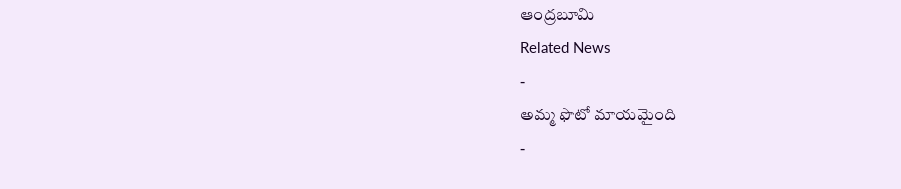ఆంద్రబూమి
Related News
-
అమ్మ ఫొటో మాయమైంది
-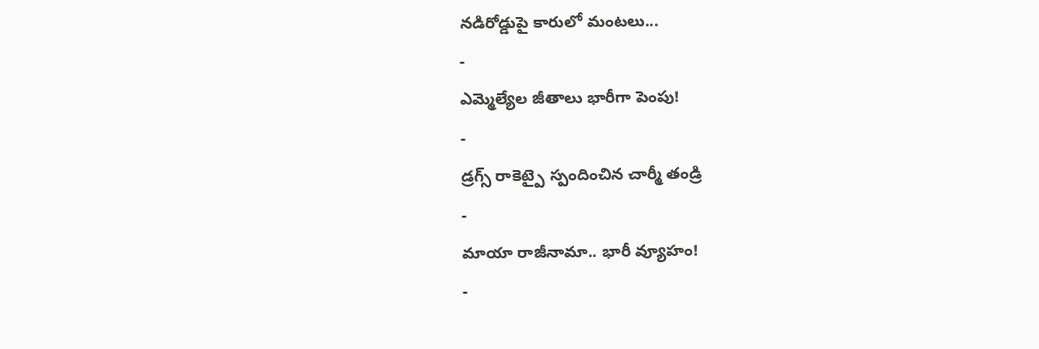నడిరోడ్డుపై కారులో మంటలు...
-
ఎమ్మెల్యేల జీతాలు భారీగా పెంపు!
-
డ్రగ్స్ రాకెట్పై స్పందించిన చార్మీ తండ్రి
-
మాయా రాజీనామా.. భారీ వ్యూహం!
-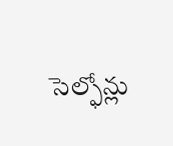సెల్ఫోన్లు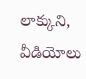లాక్కుని, వీడియోలు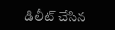డిలీట్ చేసిన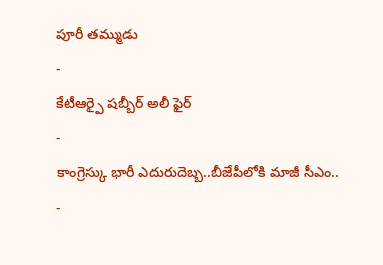పూరీ తమ్ముడు
-
కేటీఆర్పై షబ్బీర్ అలీ ఫైర్
-
కాంగ్రెస్కు భారీ ఎదురుదెబ్బ..బీజేపీలోకి మాజీ సీఎం..
-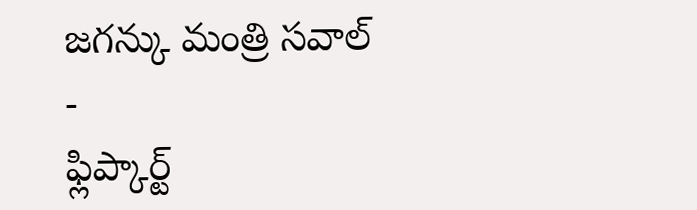జగన్కు మంత్రి సవాల్
-
ఫ్లిప్కార్ట్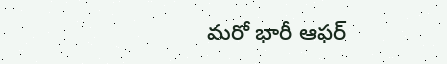మరో భారీ ఆఫర్